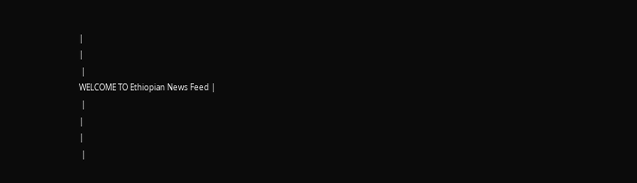|
|
 |
WELCOME TO Ethiopian News Feed |
 |
|
|
 |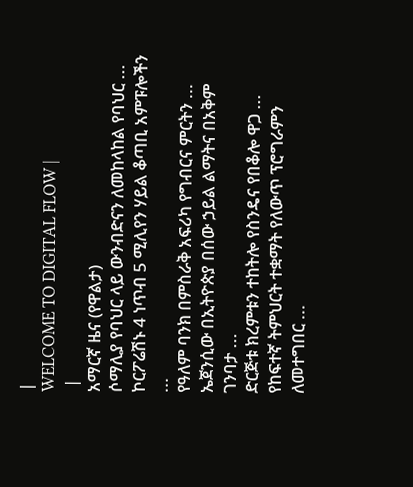|
WELCOME TO DIGITAL FLOW |
 |
አማርኛ ዜና (የዋልታ)
ሶማሊያ የባህር ላይ ውንብድናን ለመከላከል የባህር ...
ኮርፖሬሽኑ 4 ነጥብ 5 ሚሊየን ሃይል ቆጣቢ አምፑሎችን ...
የዓለም ባንክ በምስራቅ አፍሪካ የግብርና ምርትን ...
ኤጀንሲው በኢትዮጵያ በሰው ኃይል ልማትና በአቅም ገንባታ ...
ድርጅቱ ክረምቱን ተከትሎ የስንዴና የበቆሎ ዋጋ ...
የከፍተኛ ትምህርት ተቋማት የለውጥ ፕሮግራምን ለመተግበር ...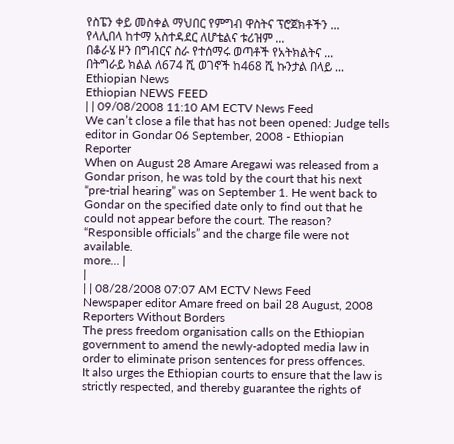የስፔን ቀይ መስቀል ማህበር የምግብ ዋስትና ፕሮጀክቶችን ...
የላሊበላ ከተማ አስተዳደር ለሆቴልና ቱሪዝም ...
በቆራሄ ዞን በግብርና ስራ የተሰማሩ ወጣቶች የአትክልትና ...
በትግራይ ክልል ለ674 ሺ ወገኖች ከ468 ሺ ኩንታል በላይ ...
Ethiopian News
Ethiopian NEWS FEED
| | 09/08/2008 11:10 AM ECTV News Feed
We can’t close a file that has not been opened: Judge tells editor in Gondar 06 September, 2008 - Ethiopian Reporter
When on August 28 Amare Aregawi was released from a Gondar prison, he was told by the court that his next “pre-trial hearing” was on September 1. He went back to Gondar on the specified date only to find out that he could not appear before the court. The reason? “Responsible officials” and the charge file were not available.
more... |
|
| | 08/28/2008 07:07 AM ECTV News Feed
Newspaper editor Amare freed on bail 28 August, 2008 Reporters Without Borders
The press freedom organisation calls on the Ethiopian government to amend the newly-adopted media law in order to eliminate prison sentences for press offences.
It also urges the Ethiopian courts to ensure that the law is strictly respected, and thereby guarantee the rights of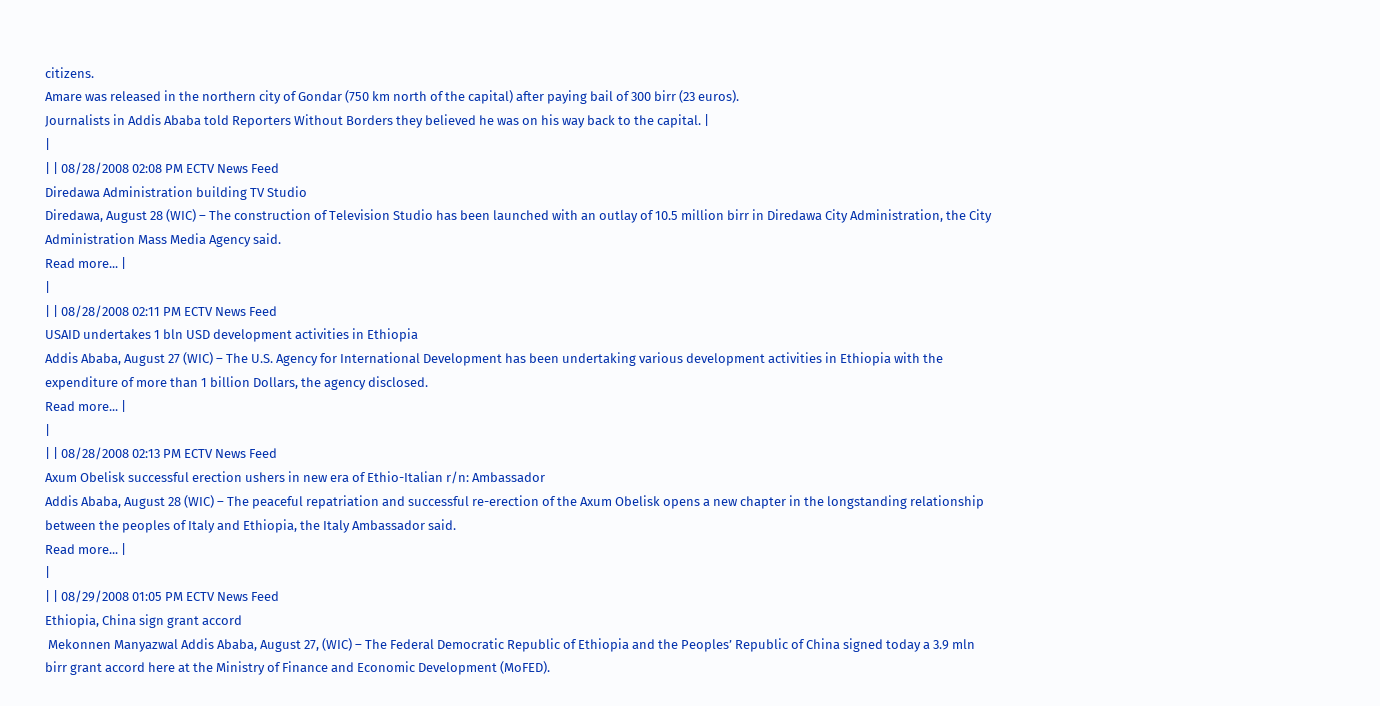citizens.
Amare was released in the northern city of Gondar (750 km north of the capital) after paying bail of 300 birr (23 euros).
Journalists in Addis Ababa told Reporters Without Borders they believed he was on his way back to the capital. |
|
| | 08/28/2008 02:08 PM ECTV News Feed
Diredawa Administration building TV Studio
Diredawa, August 28 (WIC) – The construction of Television Studio has been launched with an outlay of 10.5 million birr in Diredawa City Administration, the City Administration Mass Media Agency said.
Read more... |
|
| | 08/28/2008 02:11 PM ECTV News Feed
USAID undertakes 1 bln USD development activities in Ethiopia
Addis Ababa, August 27 (WIC) – The U.S. Agency for International Development has been undertaking various development activities in Ethiopia with the expenditure of more than 1 billion Dollars, the agency disclosed.
Read more... |
|
| | 08/28/2008 02:13 PM ECTV News Feed
Axum Obelisk successful erection ushers in new era of Ethio-Italian r/n: Ambassador
Addis Ababa, August 28 (WIC) – The peaceful repatriation and successful re-erection of the Axum Obelisk opens a new chapter in the longstanding relationship between the peoples of Italy and Ethiopia, the Italy Ambassador said.
Read more... |
|
| | 08/29/2008 01:05 PM ECTV News Feed
Ethiopia, China sign grant accord
 Mekonnen Manyazwal Addis Ababa, August 27, (WIC) – The Federal Democratic Republic of Ethiopia and the Peoples’ Republic of China signed today a 3.9 mln birr grant accord here at the Ministry of Finance and Economic Development (MoFED).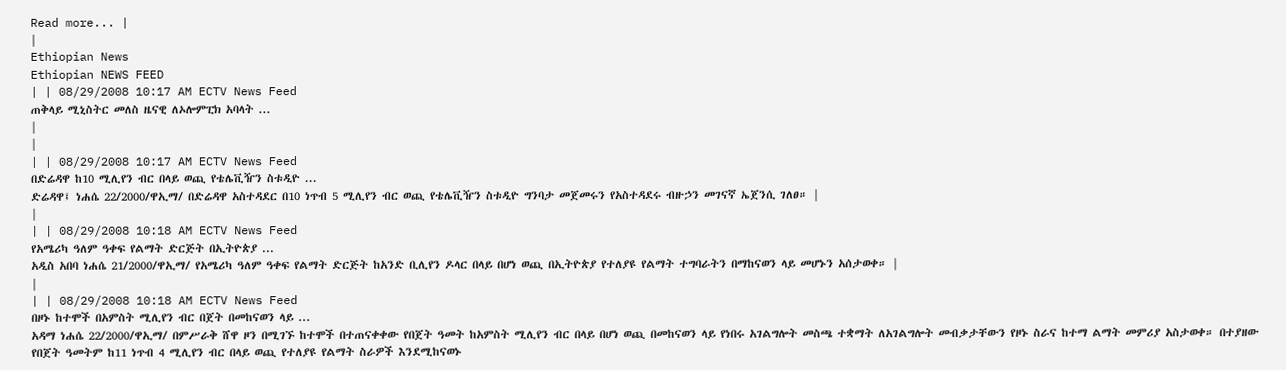Read more... |
|
Ethiopian News
Ethiopian NEWS FEED
| | 08/29/2008 10:17 AM ECTV News Feed
ጠቅላይ ሚኒስትር መለስ ዜናዊ ለኦሎምፒክ አባላት ...
|
|
| | 08/29/2008 10:17 AM ECTV News Feed
በድሬዳዋ ከ10 ሚሊየን ብር በላይ ወጪ የቴሌቪዥን ስቱዲዮ ...
ድሬዳዋ፤ ነሐሴ 22/2000/ዋኢማ/ በድሬዳዋ አስተዳደር በ10 ነጥብ 5 ሚሊየን ብር ወጪ የቴሌቪዥን ስቱዲዮ ግንባታ መጀመሩን የአስተዳደሩ ብዙኃን መገናኛ ኤጀንሲ ገለፀ። |
|
| | 08/29/2008 10:18 AM ECTV News Feed
የአሜሪካ ዓለም ዓቀፍ የልማት ድርጅት በኢትዮጵያ ...
አዲስ አበባ ነሐሴ 21/2000/ዋኢማ/ የአሜሪካ ዓለም ዓቀፍ የልማት ድርጅት ከአንድ ቢሊየን ዶላር በላይ በሆነ ወጪ በኢትዮጵያ የተለያዩ የልማት ተግባራትን በማከናወን ላይ መሆኑን አሰታወቀ። |
|
| | 08/29/2008 10:18 AM ECTV News Feed
በዞኑ ከተሞች በአምስት ሚሊየን ብር በጀት በመከናወን ላይ ...
አዳማ ነሐሴ 22/2000/ዋኢማ/ በምሥራቅ ሸዋ ዞን በሚገኙ ከተሞች በተጠናቀቀው የበጀት ዓመት ከአምስት ሚሊየን ብር በላይ በሆነ ወጪ በመከናወን ላይ የነበሩ አገልግሎት መስጫ ተቋማት ለአገልግሎት መብቃታቸውን የዞኑ ስራና ከተማ ልማት መምሪያ አስታወቀ። በተያዘው የበጀት ዓመትም ከ11 ነጥብ 4 ሚሊየን ብር በላይ ወጪ የተለያዩ የልማት ስራዎች እንደሚከናወኑ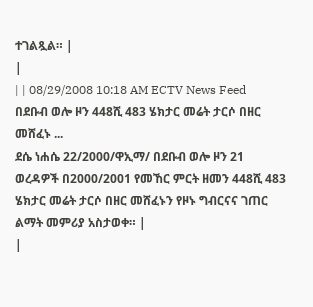ተገልጿል። |
|
| | 08/29/2008 10:18 AM ECTV News Feed
በደቡብ ወሎ ዞን 448ሺ 483 ሄክታር መሬት ታርሶ በዘር መሸፈኑ ...
ደሴ ነሐሴ 22/2000/ዋኢማ/ በደቡብ ወሎ ዞን 21 ወረዳዎች በ2000/2001 የመኸር ምርት ዘመን 448ሺ 483 ሄክታር መሬት ታርሶ በዘር መሸፈኑን የዞኑ ግብርናና ገጠር ልማት መምሪያ አስታወቀ። |
|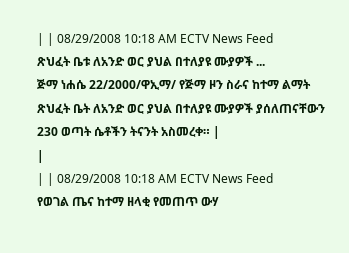| | 08/29/2008 10:18 AM ECTV News Feed
ጽህፈት ቤቱ ለአንድ ወር ያህል በተለያዩ ሙያዎች ...
ጅማ ነሐሴ 22/2000/ዋኢማ/ የጅማ ዞን ስራና ከተማ ልማት ጽህፈት ቤት ለአንድ ወር ያህል በተለያዩ ሙያዎች ያሰለጠናቸውን 230 ወጣት ሴቶችን ትናንት አስመረቀ። |
|
| | 08/29/2008 10:18 AM ECTV News Feed
የወገል ጤና ከተማ ዘላቂ የመጠጥ ውሃ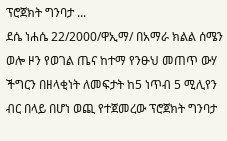ፕሮጀክት ግንባታ ...
ደሴ ነሐሴ 22/2000/ዋኢማ/ በአማራ ክልል ሰሜን ወሎ ዞን የወገል ጤና ከተማ የንፁህ መጠጥ ውሃ ችግርን በዘላቂነት ለመፍታት ከ5 ነጥብ 5 ሚሊየን ብር በላይ በሆነ ወጪ የተጀመረው ፕሮጀክት ግንባታ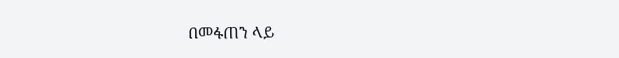በመፋጠን ላይ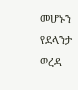መሆኑን የደላንታ ወረዳ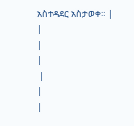አስተዳደር አስታወቀ። |
|
|
|
 |
|
|